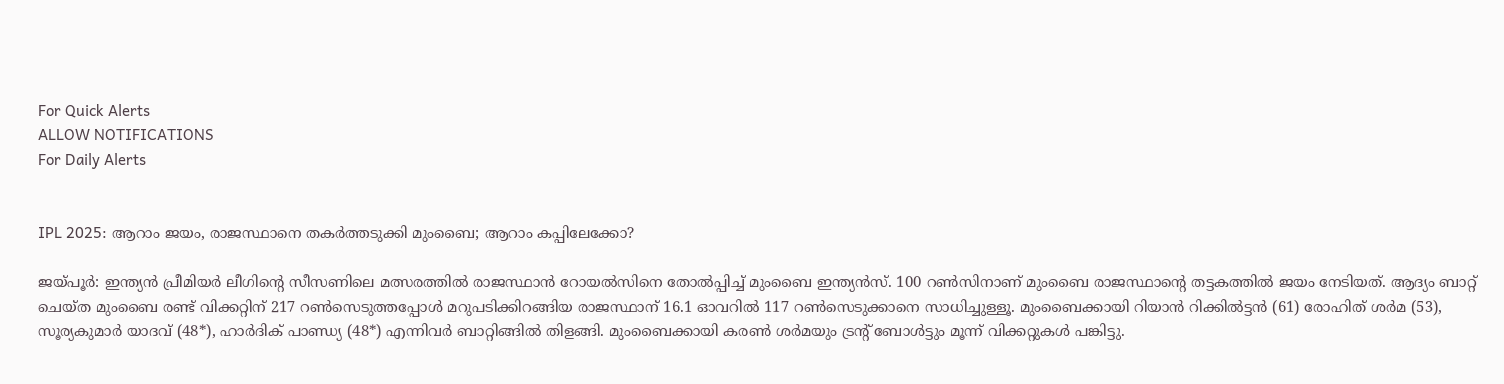For Quick Alerts
ALLOW NOTIFICATIONS
For Daily Alerts


IPL 2025: ആറാം ജയം, രാജസ്ഥാനെ തകര്‍ത്തടുക്കി മുംബൈ; ആറാം കപ്പിലേക്കോ?

ജയ്പൂര്‍: ഇന്ത്യന്‍ പ്രീമിയര്‍ ലീഗിന്റെ സീസണിലെ മത്സരത്തില്‍ രാജസ്ഥാന്‍ റോയല്‍സിനെ തോല്‍പ്പിച്ച് മുംബൈ ഇന്ത്യന്‍സ്. 100 റണ്‍സിനാണ് മുംബൈ രാജസ്ഥാന്റെ തട്ടകത്തില്‍ ജയം നേടിയത്. ആദ്യം ബാറ്റ് ചെയ്ത മുംബൈ രണ്ട് വിക്കറ്റിന് 217 റണ്‍സെടുത്തപ്പോള്‍ മറുപടിക്കിറങ്ങിയ രാജസ്ഥാന് 16.1 ഓവറില്‍ 117 റണ്‍സെടുക്കാനെ സാധിച്ചുള്ളൂ. മുംബൈക്കായി റിയാന്‍ റിക്കില്‍ട്ടന്‍ (61) രോഹിത് ശര്‍മ (53), സൂര്യകുമാര്‍ യാദവ് (48*), ഹാര്‍ദിക് പാണ്ഡ്യ (48*) എന്നിവര്‍ ബാറ്റിങ്ങില്‍ തിളങ്ങി. മുംബൈക്കായി കരണ്‍ ശര്‍മയും ട്രന്റ് ബോള്‍ട്ടും മൂന്ന് വിക്കറ്റുകള്‍ പങ്കിട്ടു.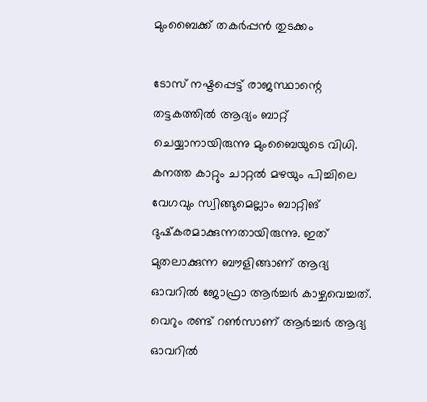മുംബൈക്ക് തകര്‍പ്പന്‍ തുടക്കം

ടോസ് നഷ്ടപ്പെട്ട് രാജസ്ഥാന്റെ തട്ടകത്തില്‍ ആദ്യം ബാറ്റ് ചെയ്യാനായിരുന്നു മുംബൈയുടെ വിധി. കനത്ത കാറ്റും ചാറ്റല്‍ മഴയും പിച്ചിലെ വേഗവും സ്വിങ്ങുമെല്ലാം ബാറ്റിങ് ദുഷ്‌കരമാക്കുന്നതായിരുന്നു. ഇത് മുതലാക്കുന്ന ബൗളിങ്ങാണ് ആദ്യ ഓവറില്‍ ജോഫ്രാ ആര്‍ച്ചര്‍ കാഴ്ചവെച്ചത്. വെറും രണ്ട് റണ്‍സാണ് ആര്‍ച്ചര്‍ ആദ്യ ഓവറില്‍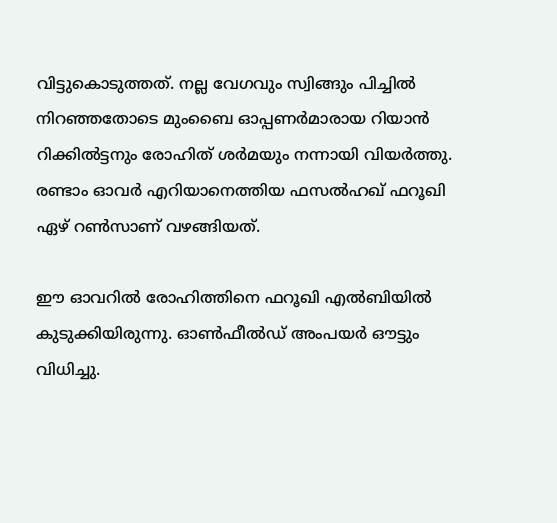വിട്ടുകൊടുത്തത്. നല്ല വേഗവും സ്വിങ്ങും പിച്ചില്‍ നിറഞ്ഞതോടെ മുംബൈ ഓപ്പണര്‍മാരായ റിയാന്‍ റിക്കില്‍ട്ടനും രോഹിത് ശര്‍മയും നന്നായി വിയര്‍ത്തു. രണ്ടാം ഓവര്‍ എറിയാനെത്തിയ ഫസല്‍ഹഖ് ഫറൂഖി ഏഴ് റണ്‍സാണ് വഴങ്ങിയത്.

ഈ ഓവറില്‍ രോഹിത്തിനെ ഫറൂഖി എല്‍ബിയില്‍ കുടുക്കിയിരുന്നു. ഓണ്‍ഫീല്‍ഡ് അംപയര്‍ ഔട്ടും വിധിച്ചു.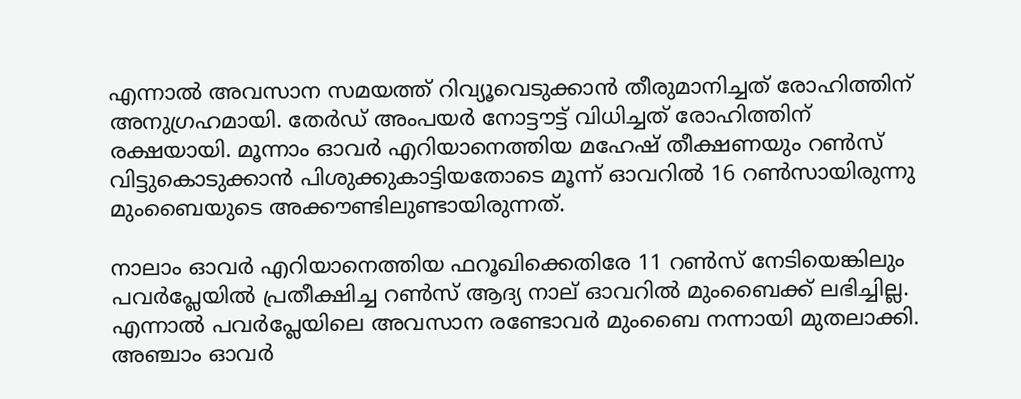എന്നാല്‍ അവസാന സമയത്ത് റിവ്യൂവെടുക്കാന്‍ തീരുമാനിച്ചത് രോഹിത്തിന് അനുഗ്രഹമായി. തേര്‍ഡ് അംപയര്‍ നോട്ടൗട്ട് വിധിച്ചത് രോഹിത്തിന് രക്ഷയായി. മൂന്നാം ഓവര്‍ എറിയാനെത്തിയ മഹേഷ് തീക്ഷണയും റണ്‍സ് വിട്ടുകൊടുക്കാന്‍ പിശുക്കുകാട്ടിയതോടെ മൂന്ന് ഓവറില്‍ 16 റണ്‍സായിരുന്നു മുംബൈയുടെ അക്കൗണ്ടിലുണ്ടായിരുന്നത്.

നാലാം ഓവര്‍ എറിയാനെത്തിയ ഫറൂഖിക്കെതിരേ 11 റണ്‍സ് നേടിയെങ്കിലും പവര്‍പ്ലേയില്‍ പ്രതീക്ഷിച്ച റണ്‍സ് ആദ്യ നാല് ഓവറില്‍ മുംബൈക്ക് ലഭിച്ചില്ല. എന്നാല്‍ പവര്‍പ്ലേയിലെ അവസാന രണ്ടോവര്‍ മുംബൈ നന്നായി മുതലാക്കി. അഞ്ചാം ഓവര്‍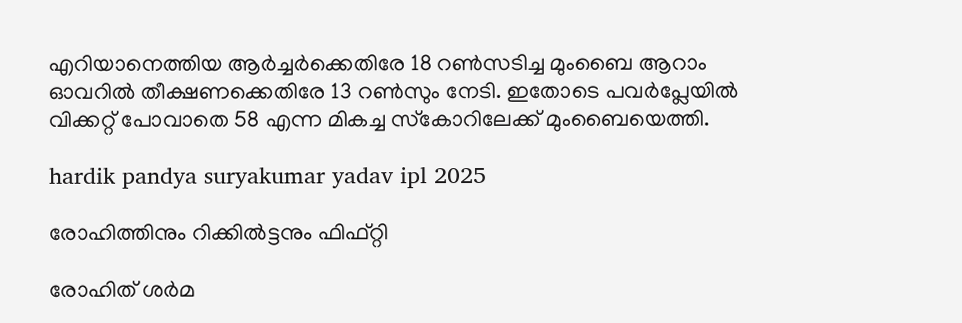എറിയാനെത്തിയ ആര്‍ച്ചര്‍ക്കെതിരേ 18 റണ്‍സടിച്ച മുംബൈ ആറാം ഓവറില്‍ തീക്ഷണക്കെതിരേ 13 റണ്‍സും നേടി. ഇതോടെ പവര്‍പ്ലേയില്‍ വിക്കറ്റ് പോവാതെ 58 എന്ന മികച്ച സ്‌കോറിലേക്ക് മുംബൈയെത്തി.

hardik pandya suryakumar yadav ipl 2025

രോഹിത്തിനും റിക്കില്‍ട്ടനും ഫിഫ്റ്റി

രോഹിത് ശര്‍മ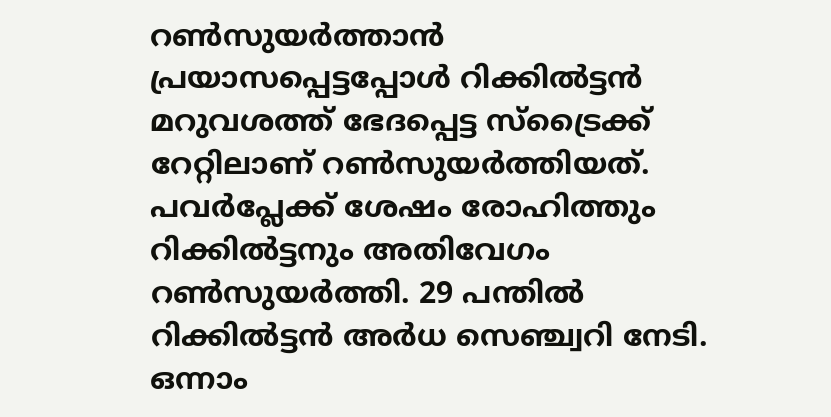റണ്‍സുയര്‍ത്താന്‍ പ്രയാസപ്പെട്ടപ്പോള്‍ റിക്കില്‍ട്ടന്‍ മറുവശത്ത് ഭേദപ്പെട്ട സ്‌ട്രൈക്ക് റേറ്റിലാണ് റണ്‍സുയര്‍ത്തിയത്. പവര്‍പ്ലേക്ക് ശേഷം രോഹിത്തും റിക്കില്‍ട്ടനും അതിവേഗം റണ്‍സുയര്‍ത്തി. 29 പന്തില്‍ റിക്കില്‍ട്ടന്‍ അര്‍ധ സെഞ്ച്വറി നേടി. ഒന്നാം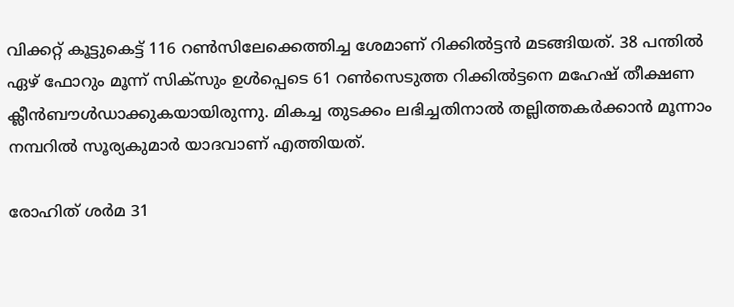വിക്കറ്റ് കൂട്ടുകെട്ട് 116 റണ്‍സിലേക്കെത്തിച്ച ശേമാണ് റിക്കില്‍ട്ടന്‍ മടങ്ങിയത്. 38 പന്തില്‍ ഏഴ് ഫോറും മൂന്ന് സിക്‌സും ഉള്‍പ്പെടെ 61 റണ്‍സെടുത്ത റിക്കില്‍ട്ടനെ മഹേഷ് തീക്ഷണ ക്ലീന്‍ബൗള്‍ഡാക്കുകയായിരുന്നു. മികച്ച തുടക്കം ലഭിച്ചതിനാല്‍ തല്ലിത്തകര്‍ക്കാന്‍ മൂന്നാം നമ്പറില്‍ സൂര്യകുമാര്‍ യാദവാണ് എത്തിയത്.

രോഹിത് ശര്‍മ 31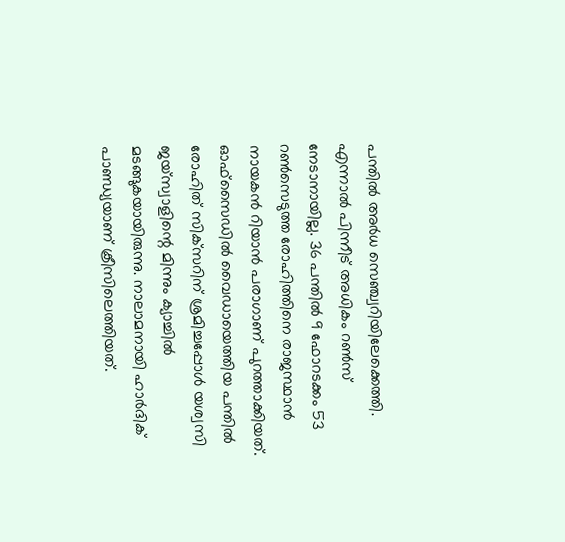പന്തില്‍ അര്‍ധ സെഞ്ച്വറിയിലേക്കെത്തി. എന്നാല്‍ പിന്നീട് അധികം റണ്‍സ് നേടാനായില്ല. 36 പന്തില്‍ 9 ഫോറടക്കം 53 റണ്‍സെടുത്ത രോഹിത്തിനെ രാജസ്ഥാന്‍ നായകന്‍ റിയാന്‍ പരാഗാണ് പുറത്താക്കിയത്. ഓഫ്‌സൈഡില്‍ വൈഡായെത്തിയ പന്തില്‍ രോഹിത് സിക്‌സറിന് ശ്രമിച്ചപ്പോള്‍ യശ്വസി ജയ്‌സ്വാളിന്റെ മിന്നും ക്യാച്ചില്‍ മടങ്ങുകയായിരുന്നു. നാലാമനായി ഹാര്‍ദിക് പാണ്ഡ്യയാണ് ക്രീസിലെത്തിയത്.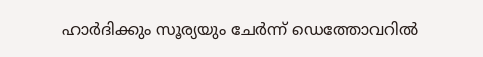ഹാര്‍ദിക്കും സൂര്യയും ചേര്‍ന്ന് ഡെത്തോവറില്‍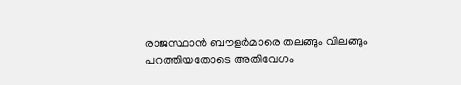രാജസ്ഥാന്‍ ബൗളര്‍മാരെ തലങ്ങും വിലങ്ങും പറത്തിയതോടെ അതിവേഗം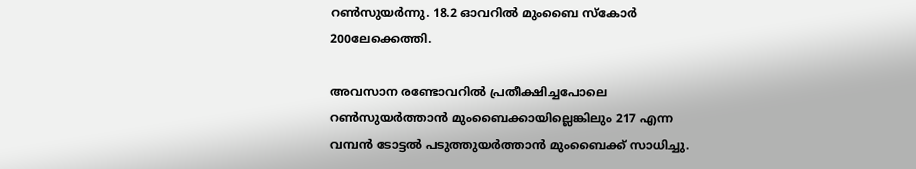റണ്‍സുയര്‍ന്നു. 18.2 ഓവറില്‍ മുംബൈ സ്‌കോര്‍ 200ലേക്കെത്തി.

അവസാന രണ്ടോവറില്‍ പ്രതീക്ഷിച്ചപോലെ റണ്‍സുയര്‍ത്താന്‍ മുംബൈക്കായില്ലെങ്കിലും 217 എന്ന വമ്പന്‍ ടോട്ടല്‍ പടുത്തുയര്‍ത്താന്‍ മുംബൈക്ക് സാധിച്ചു.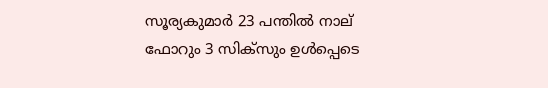സൂര്യകുമാര്‍ 23 പന്തില്‍ നാല് ഫോറും 3 സിക്‌സും ഉള്‍പ്പെടെ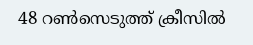48 റണ്‍സെടുത്ത് ക്രീസില്‍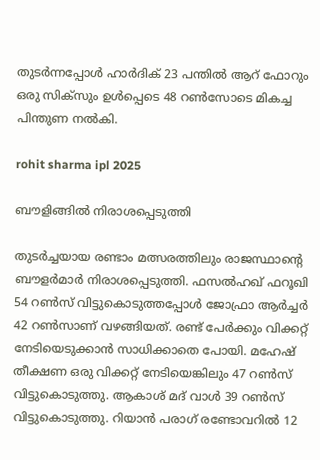തുടര്‍ന്നപ്പോള്‍ ഹാര്‍ദിക് 23 പന്തില്‍ ആറ് ഫോറും ഒരു സിക്‌സും ഉള്‍പ്പെടെ 48 റണ്‍സോടെ മികച്ച പിന്തുണ നല്‍കി.

rohit sharma ipl 2025

ബൗളിങ്ങില്‍ നിരാശപ്പെടുത്തി

തുടര്‍ച്ചയായ രണ്ടാം മത്സരത്തിലും രാജസ്ഥാന്റെ ബൗളര്‍മാര്‍ നിരാശപ്പെടുത്തി. ഫസല്‍ഹഖ് ഫറൂഖി 54 റണ്‍സ് വിട്ടുകൊടുത്തപ്പോള്‍ ജോഫ്രാ ആര്‍ച്ചര്‍ 42 റണ്‍സാണ് വഴങ്ങിയത്. രണ്ട് പേര്‍ക്കും വിക്കറ്റ് നേടിയെടുക്കാന്‍ സാധിക്കാതെ പോയി. മഹേഷ് തീക്ഷണ ഒരു വിക്കറ്റ് നേടിയെങ്കിലും 47 റണ്‍സ് വിട്ടുകൊടുത്തു. ആകാശ് മദ് വാള്‍ 39 റണ്‍സ് വിട്ടുകൊടുത്തു. റിയാന്‍ പരാഗ് രണ്ടോവറില്‍ 12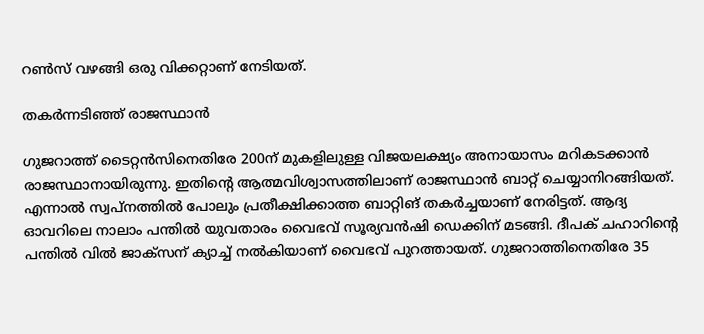റണ്‍സ് വഴങ്ങി ഒരു വിക്കറ്റാണ് നേടിയത്.

തകര്‍ന്നടിഞ്ഞ് രാജസ്ഥാന്‍

ഗുജറാത്ത് ടൈറ്റന്‍സിനെതിരേ 200ന് മുകളിലുള്ള വിജയലക്ഷ്യം അനായാസം മറികടക്കാന്‍ രാജസ്ഥാനായിരുന്നു. ഇതിന്റെ ആത്മവിശ്വാസത്തിലാണ് രാജസ്ഥാന്‍ ബാറ്റ് ചെയ്യാനിറങ്ങിയത്. എന്നാല്‍ സ്വപ്‌നത്തില്‍ പോലും പ്രതീക്ഷിക്കാത്ത ബാറ്റിങ് തകര്‍ച്ചയാണ് നേരിട്ടത്. ആദ്യ ഓവറിലെ നാലാം പന്തില്‍ യുവതാരം വൈഭവ് സൂര്യവന്‍ഷി ഡെക്കിന് മടങ്ങി. ദീപക് ചഹാറിന്റെ പന്തില്‍ വില്‍ ജാക്‌സന് ക്യാച്ച് നല്‍കിയാണ് വൈഭവ് പുറത്തായത്. ഗുജറാത്തിനെതിരേ 35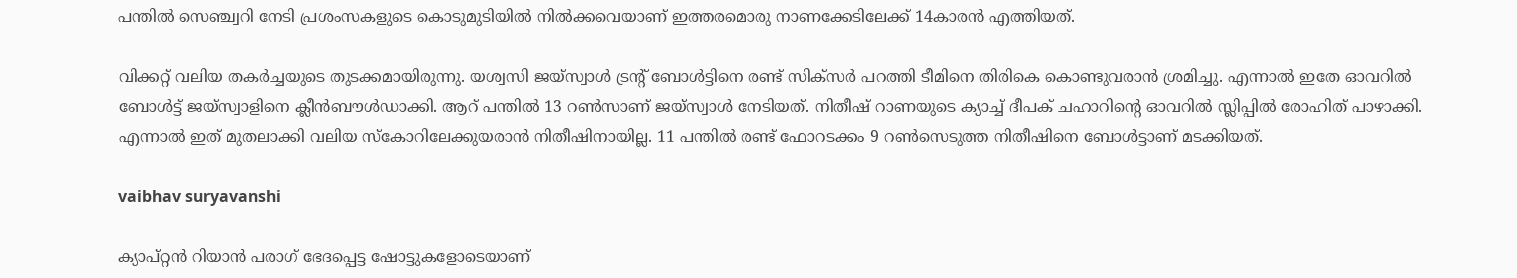പന്തില്‍ സെഞ്ച്വറി നേടി പ്രശംസകളുടെ കൊടുമുടിയില്‍ നില്‍ക്കവെയാണ് ഇത്തരമൊരു നാണക്കേടിലേക്ക് 14കാരന്‍ എത്തിയത്.

വിക്കറ്റ് വലിയ തകര്‍ച്ചയുടെ തുടക്കമായിരുന്നു. യശ്വസി ജയ്‌സ്വാള്‍ ട്രന്റ് ബോള്‍ട്ടിനെ രണ്ട് സിക്‌സര്‍ പറത്തി ടീമിനെ തിരികെ കൊണ്ടുവരാന്‍ ശ്രമിച്ചു. എന്നാല്‍ ഇതേ ഓവറില്‍ ബോള്‍ട്ട് ജയ്‌സ്വാളിനെ ക്ലീന്‍ബൗള്‍ഡാക്കി. ആറ് പന്തില്‍ 13 റണ്‍സാണ് ജയ്‌സ്വാള്‍ നേടിയത്. നിതീഷ് റാണയുടെ ക്യാച്ച് ദീപക് ചഹാറിന്റെ ഓവറില്‍ സ്ലിപ്പില്‍ രോഹിത് പാഴാക്കി. എന്നാല്‍ ഇത് മുതലാക്കി വലിയ സ്‌കോറിലേക്കുയരാന്‍ നിതീഷിനായില്ല. 11 പന്തില്‍ രണ്ട് ഫോറടക്കം 9 റണ്‍സെടുത്ത നിതീഷിനെ ബോള്‍ട്ടാണ് മടക്കിയത്.

vaibhav suryavanshi

ക്യാപ്റ്റന്‍ റിയാന്‍ പരാഗ് ഭേദപ്പെട്ട ഷോട്ടുകളോടെയാണ്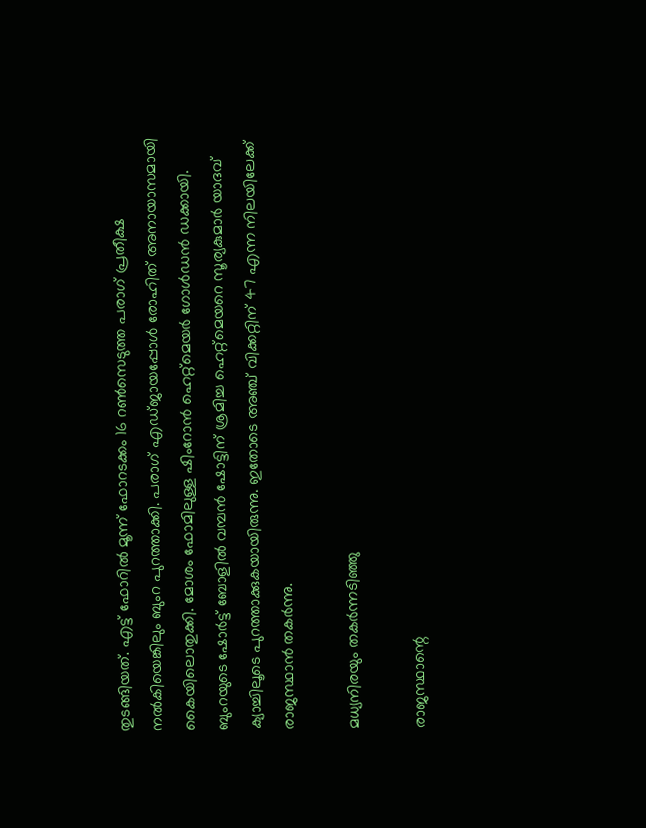തുടങ്ങിയത്. എട്ട് ഫോറില്‍ മൂന്ന് ഫോറടക്കം 16 റണ്‍സെടുത്ത പരാഗ് പ്രതീക്ഷ നല്‍കിയെങ്കിലും ബുംറ പുറത്താക്കി. പരാഗ് എഡ്ജായപ്പോള്‍ രോഹിത് അനായാസമായി കൈയിലൊതുക്കി. മോശം ഫോമിലുള്ള ഷിംറോന്‍ ഹെറ്റ്‌മെയര്‍ ഗോള്‍ഡന്‍ ഡക്കായി. ബുംറയുടെ ഷോര്‍ട്ട് ബോളില്‍ വമ്പന്‍ ഷോട്ടിന് ശ്രമിച്ച ഹെറ്റ്‌മെയറെ സൂര്യകുമാര്‍ യാദവ് ക്യാച്ചിലൂടെ പുറത്താക്കുകയായിരുന്നു. ഇതോടെ അഞ്ച് വിക്കറ്റിന് 47 എന്ന നിലയിലേക്ക് രാജസ്ഥാന്‍ തകര്‍ന്നു.

മധ്യനിരയും തകര്‍ന്നടിഞ്ഞു

രാജസ്ഥാന്റെ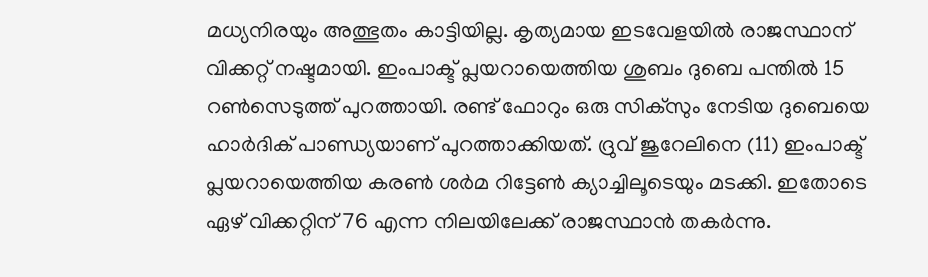മധ്യനിരയും അത്ഭുതം കാട്ടിയില്ല. കൃത്യമായ ഇടവേളയില്‍ രാജസ്ഥാന് വിക്കറ്റ് നഷ്ടമായി. ഇംപാക്ട് പ്ലയറായെത്തിയ ശുബം ദുബെ പന്തില്‍ 15 റണ്‍സെടുത്ത് പുറത്തായി. രണ്ട് ഫോറും ഒരു സിക്‌സും നേടിയ ദുബെയെ ഹാര്‍ദിക് പാണ്ഡ്യയാണ് പുറത്താക്കിയത്. ദ്രുവ് ജുറേലിനെ (11) ഇംപാക്ട് പ്ലയറായെത്തിയ കരണ്‍ ശര്‍മ റിട്ടേണ്‍ ക്യാച്ചിലൂടെയും മടക്കി. ഇതോടെ ഏഴ് വിക്കറ്റിന് 76 എന്ന നിലയിലേക്ക് രാജസ്ഥാന്‍ തകര്‍ന്നു.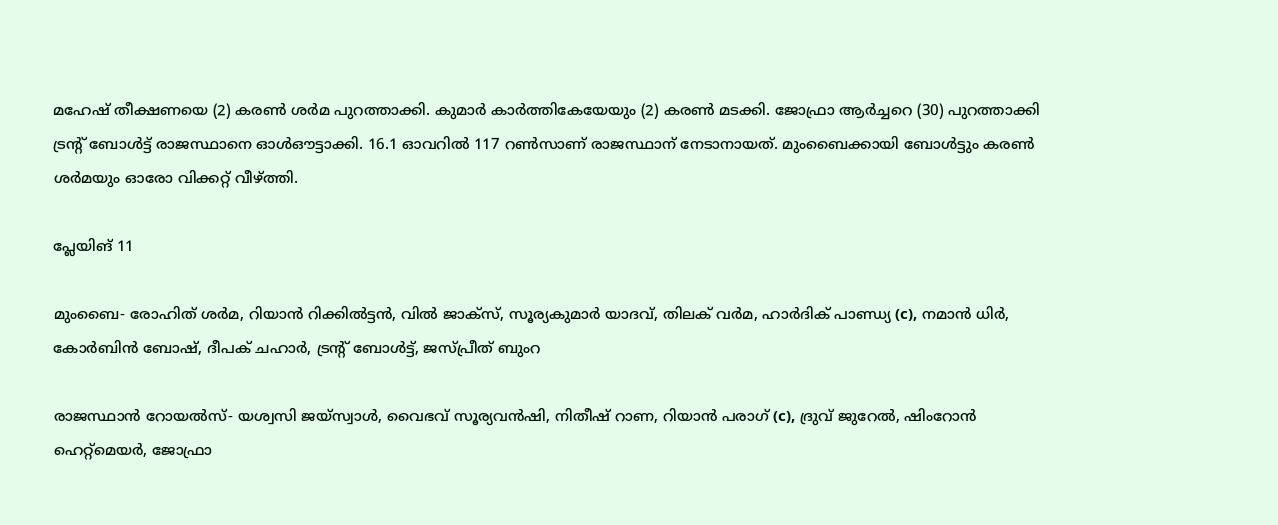മഹേഷ് തീക്ഷണയെ (2) കരണ്‍ ശര്‍മ പുറത്താക്കി. കുമാര്‍ കാര്‍ത്തികേയേയും (2) കരണ്‍ മടക്കി. ജോഫ്രാ ആര്‍ച്ചറെ (30) പുറത്താക്കി ട്രന്റ് ബോള്‍ട്ട് രാജസ്ഥാനെ ഓള്‍ഔട്ടാക്കി. 16.1 ഓവറില്‍ 117 റണ്‍സാണ് രാജസ്ഥാന് നേടാനായത്. മുംബൈക്കായി ബോള്‍ട്ടും കരണ്‍ ശര്‍മയും ഓരോ വിക്കറ്റ് വീഴ്ത്തി.

പ്ലേയിങ് 11

മുംബൈ- രോഹിത് ശര്‍മ, റിയാന്‍ റിക്കില്‍ട്ടന്‍, വില്‍ ജാക്‌സ്, സൂര്യകുമാര്‍ യാദവ്, തിലക് വര്‍മ, ഹാര്‍ദിക് പാണ്ഡ്യ (c), നമാന്‍ ധിര്‍, കോര്‍ബിന്‍ ബോഷ്, ദീപക് ചഹാര്‍, ട്രന്റ് ബോള്‍ട്ട്, ജസ്പ്രീത് ബുംറ

രാജസ്ഥാന്‍ റോയല്‍സ്- യശ്വസി ജയ്‌സ്വാള്‍, വൈഭവ് സൂര്യവന്‍ഷി, നിതീഷ് റാണ, റിയാന്‍ പരാഗ് (c), ദ്രുവ് ജുറേല്‍, ഷിംറോന്‍ ഹെറ്റ്‌മെയര്‍, ജോഫ്രാ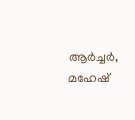ആര്‍ച്ചര്‍, മഹേഷ്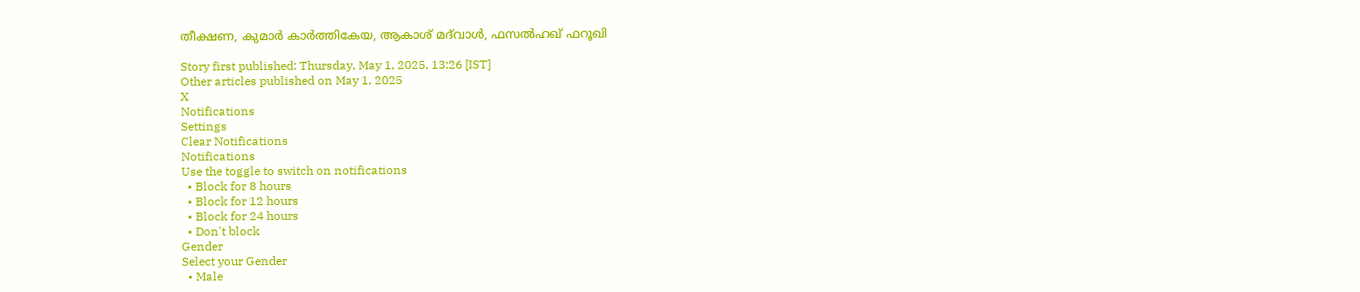തീക്ഷണ, കുമാര്‍ കാര്‍ത്തികേയ, ആകാശ് മദ്‌വാള്‍, ഫസല്‍ഹഖ് ഫറൂഖി

Story first published: Thursday, May 1, 2025, 13:26 [IST]
Other articles published on May 1, 2025
X
Notifications
Settings
Clear Notifications
Notifications
Use the toggle to switch on notifications
  • Block for 8 hours
  • Block for 12 hours
  • Block for 24 hours
  • Don't block
Gender
Select your Gender
  • Male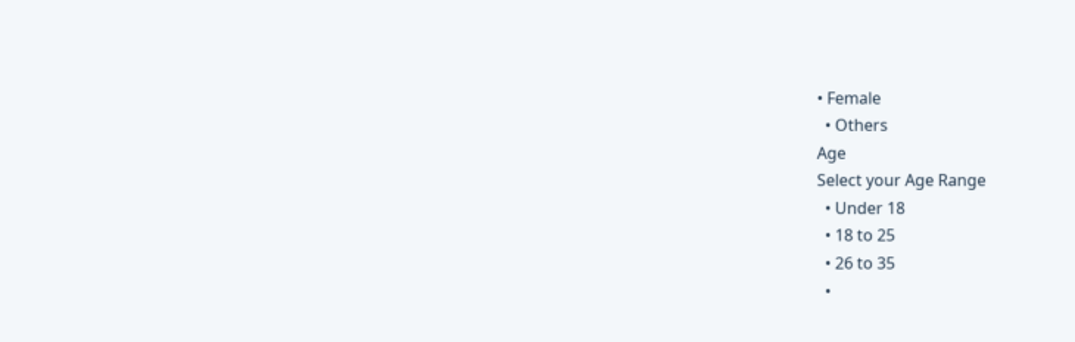• Female
  • Others
Age
Select your Age Range
  • Under 18
  • 18 to 25
  • 26 to 35
  •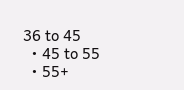36 to 45
  • 45 to 55
  • 55+